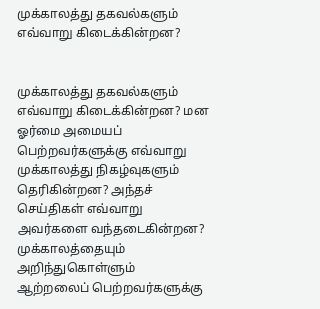முக்காலத்து தகவல்களும் எவ்வாறு கிடைக்கின்றன?


முக்காலத்து தகவல்களும் எவ்வாறு கிடைக்கின்றன? மன ஓர்மை அமையப் பெற்றவர்களுக்கு எவ்வாறு முக்காலத்து நிகழ்வுகளும் தெரிகின்றன? அந்தச் செய்திகள் எவ்வாறு அவர்களை வந்தடைகின்றன? முக்காலத்தையும் அறிந்துகொள்ளும் ஆற்றலைப் பெற்றவர்களுக்கு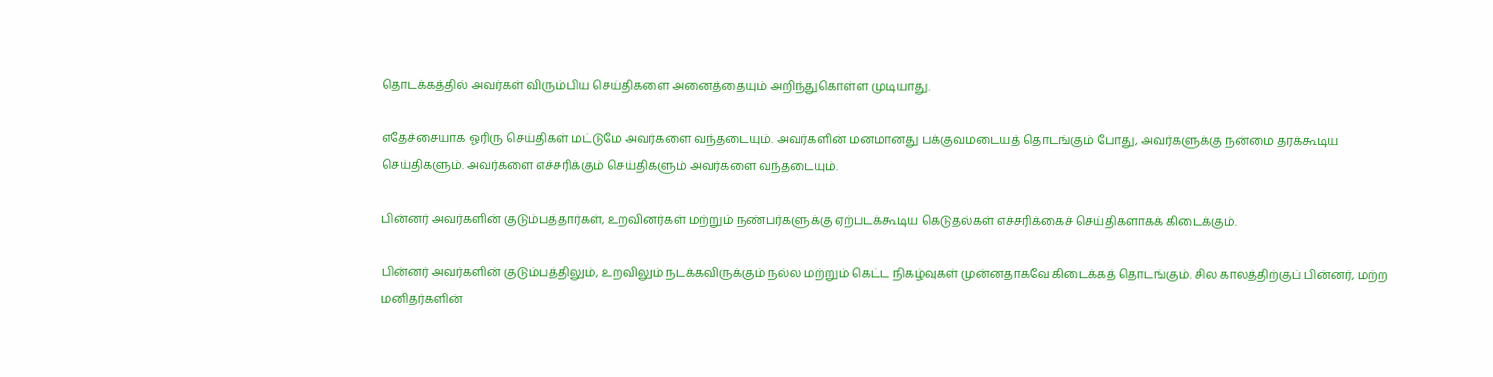தொடக்கத்தில் அவர்கள் விரும்பிய செய்திகளை அனைத்தையும் அறிந்துகொள்ள முடியாது.

எதேச்சையாக ஓரிரு செய்திகள் மட்டுமே அவர்களை வந்தடையும். அவர்களின் மனமானது பக்குவமடையத் தொடங்கும் போது, அவர்களுக்கு நன்மை தரக்கூடிய செய்திகளும். அவர்களை எச்சரிக்கும் செய்திகளும் அவர்களை வந்தடையும்.

பின்னர் அவர்களின் குடும்பத்தார்கள், உறவினர்கள் மற்றும் நண்பர்களுக்கு ஏற்படக்கூடிய கெடுதல்கள் எச்சரிக்கைச் செய்திகளாகக் கிடைக்கும்.

பின்னர் அவர்களின் குடும்பத்திலும், உறவிலும் நடக்கவிருக்கும் நல்ல மற்றும் கெட்ட நிகழ்வுகள் முன்னதாகவே கிடைக்கத் தொடங்கும். சில காலத்திற்குப் பின்னர், மற்ற மனிதர்களின்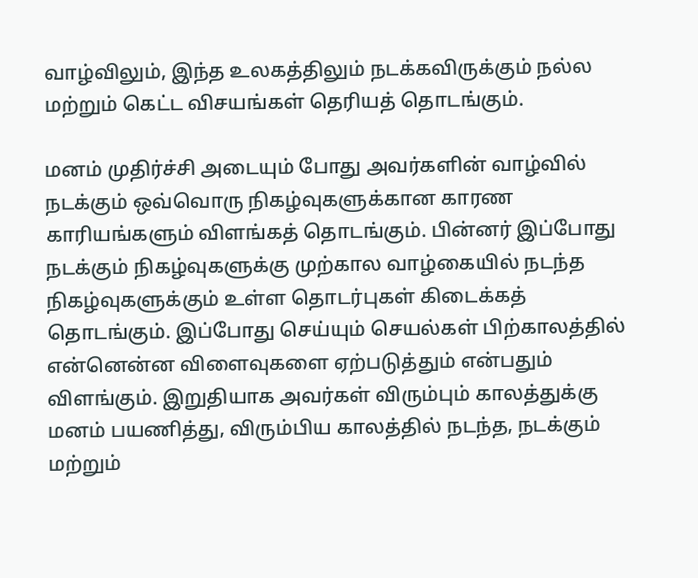வாழ்விலும், இந்த உலகத்திலும் நடக்கவிருக்கும் நல்ல மற்றும் கெட்ட விசயங்கள் தெரியத் தொடங்கும்.

மனம் முதிர்ச்சி அடையும் போது அவர்களின் வாழ்வில் நடக்கும் ஒவ்வொரு நிகழ்வுகளுக்கான காரண காரியங்களும் விளங்கத் தொடங்கும். பின்னர் இப்போது நடக்கும் நிகழ்வுகளுக்கு முற்கால வாழ்கையில் நடந்த நிகழ்வுகளுக்கும் உள்ள தொடர்புகள் கிடைக்கத் தொடங்கும். இப்போது செய்யும் செயல்கள் பிற்காலத்தில் என்னென்ன விளைவுகளை ஏற்படுத்தும் என்பதும் விளங்கும். இறுதியாக அவர்கள் விரும்பும் காலத்துக்கு மனம் பயணித்து, விரும்பிய காலத்தில் நடந்த, நடக்கும் மற்றும்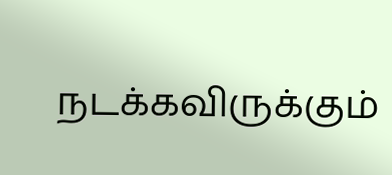நடக்கவிருக்கும்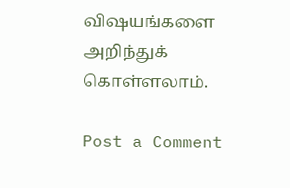விஷயங்களை அறிந்துக் கொள்ளலாம்.

Post a Comment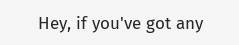Hey, if you've got any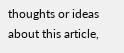thoughts or ideas about this article,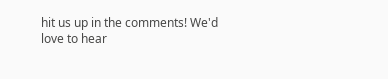hit us up in the comments! We'd love to hear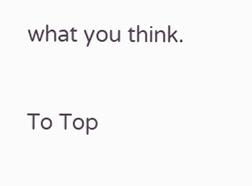what you think.

To Top